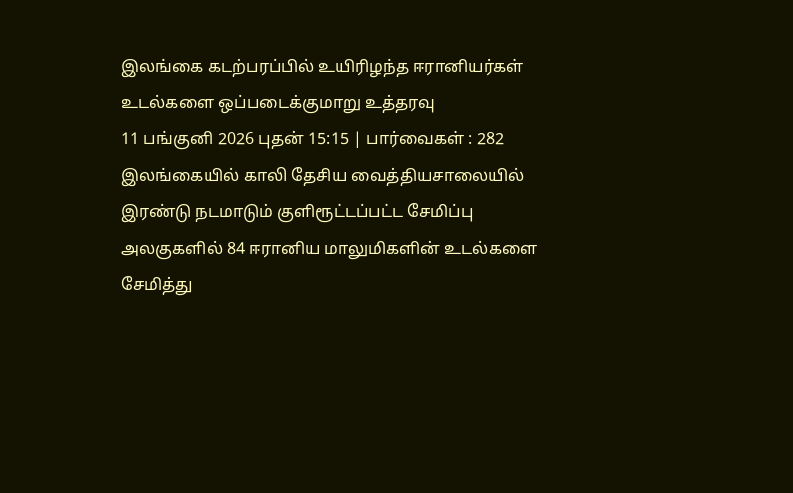இலங்கை கடற்பரப்பில் உயிரிழந்த ஈரானியர்கள் உடல்களை ஒப்படைக்குமாறு உத்தரவு
11 பங்குனி 2026 புதன் 15:15 | பார்வைகள் : 282
இலங்கையில் காலி தேசிய வைத்தியசாலையில் இரண்டு நடமாடும் குளிரூட்டப்பட்ட சேமிப்பு அலகுகளில் 84 ஈரானிய மாலுமிகளின் உடல்களை சேமித்து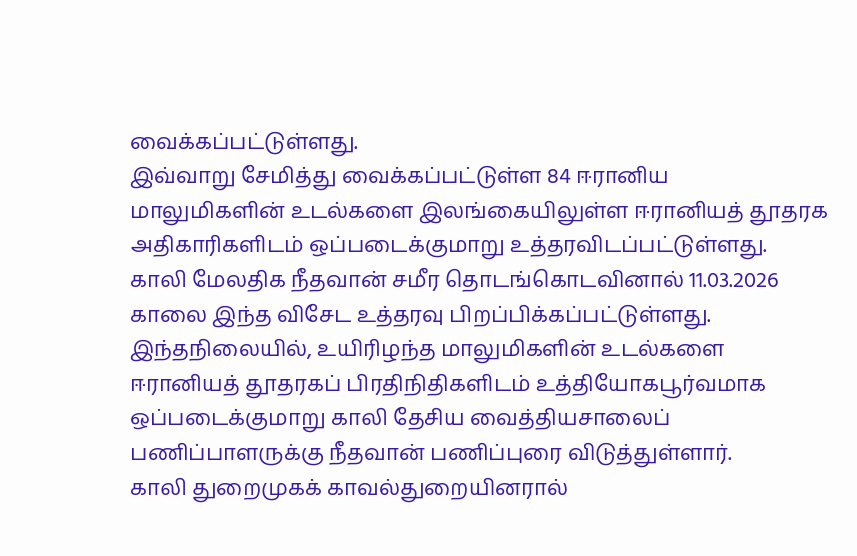வைக்கப்பட்டுள்ளது.
இவ்வாறு சேமித்து வைக்கப்பட்டுள்ள 84 ஈரானிய மாலுமிகளின் உடல்களை இலங்கையிலுள்ள ஈரானியத் தூதரக அதிகாரிகளிடம் ஒப்படைக்குமாறு உத்தரவிடப்பட்டுள்ளது.
காலி மேலதிக நீதவான் சமீர தொடங்கொடவினால் 11.03.2026 காலை இந்த விசேட உத்தரவு பிறப்பிக்கப்பட்டுள்ளது.
இந்தநிலையில், உயிரிழந்த மாலுமிகளின் உடல்களை ஈரானியத் தூதரகப் பிரதிநிதிகளிடம் உத்தியோகபூர்வமாக ஒப்படைக்குமாறு காலி தேசிய வைத்தியசாலைப் பணிப்பாளருக்கு நீதவான் பணிப்புரை விடுத்துள்ளார்.
காலி துறைமுகக் காவல்துறையினரால்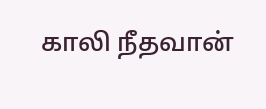காலி நீதவான்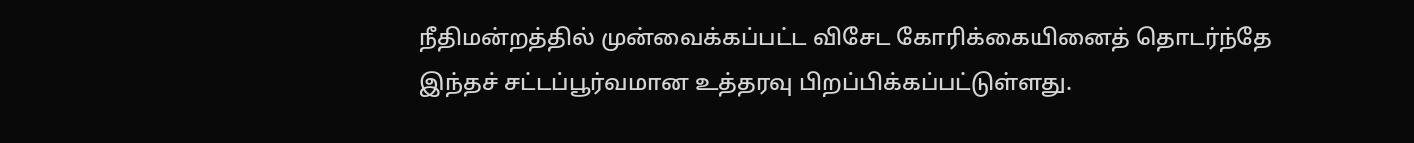நீதிமன்றத்தில் முன்வைக்கப்பட்ட விசேட கோரிக்கையினைத் தொடர்ந்தே இந்தச் சட்டப்பூர்வமான உத்தரவு பிறப்பிக்கப்பட்டுள்ளது.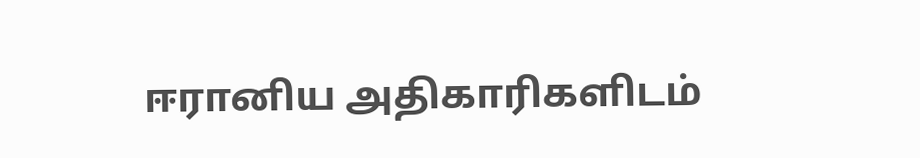ஈரானிய அதிகாரிகளிடம்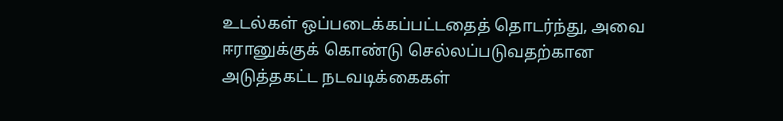உடல்கள் ஒப்படைக்கப்பட்டதைத் தொடர்ந்து, அவை ஈரானுக்குக் கொண்டு செல்லப்படுவதற்கான அடுத்தகட்ட நடவடிக்கைகள்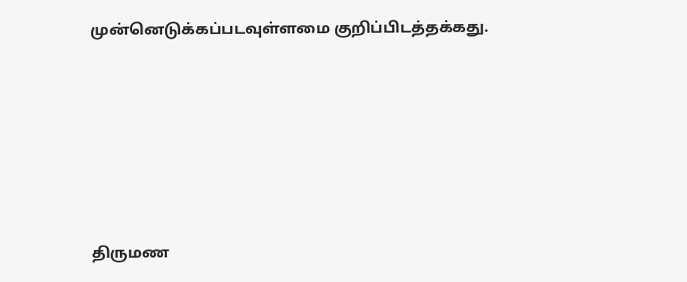முன்னெடுக்கப்படவுள்ளமை குறிப்பிடத்தக்கது.






திருமண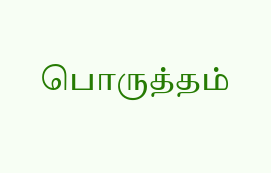பொருத்தம்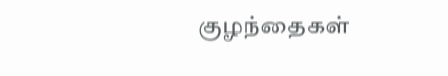குழந்தைகள்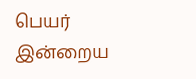பெயர்
இன்றைய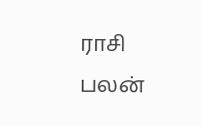ராசி பலன்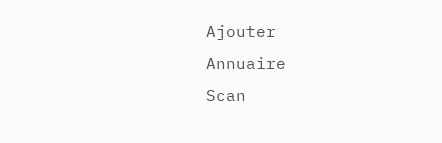Ajouter
Annuaire
Scan